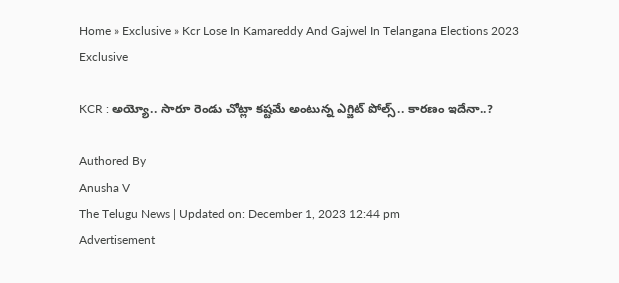Home » Exclusive » Kcr Lose In Kamareddy And Gajwel In Telangana Elections 2023
Exclusive

KCR : అయ్యో.. సారూ రెండు చోట్లా క‌ష్ట‌మే అంటున్న ఎగ్జిట్ పోల్స్‌.. కార‌ణం ఇదేనా..?

Authored By
Anusha V
The Telugu News | Updated on: December 1, 2023 12:44 pm
Advertisement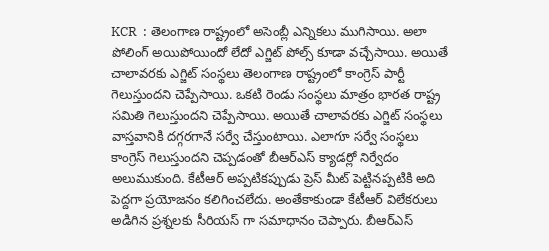KCR  : తెలంగాణ రాష్ట్రంలో అసెంబ్లీ ఎన్నికలు ముగిసాయి. అలా పోలింగ్ అయిపోయిందో లేదో ఎగ్జిట్ పోల్స్ కూడా వచ్చేసాయి. అయితే చాలావరకు ఎగ్జిట్ సంస్థలు తెలంగాణ రాష్ట్రంలో కాంగ్రెస్ పార్టీ గెలుస్తుందని చెప్పేసాయి. ఒకటి రెండు సంస్థలు మాత్రం భారత రాష్ట్ర సమితి గెలుస్తుందని చెప్పేసాయి. అయితే చాలావరకు ఎగ్జిట్ సంస్థలు వాస్తవానికి దగ్గరగానే సర్వే చేస్తుంటాయి. ఎలాగూ సర్వే సంస్థలు కాంగ్రెస్ గెలుస్తుందని చెప్పడంతో బీఆర్ఎస్ క్యాడర్లో నిర్వేదం అలుముకుంది. కేటీఆర్ అప్పటికప్పుడు ప్రెస్ మీట్ పెట్టినప్పటికి అది పెద్దగా ప్రయోజనం కలిగించలేదు. అంతేకాకుండా కేటీఆర్ విలేకరులు అడిగిన ప్రశ్నలకు సీరియస్ గా సమాధానం చెప్పారు. బీఆర్ఎస్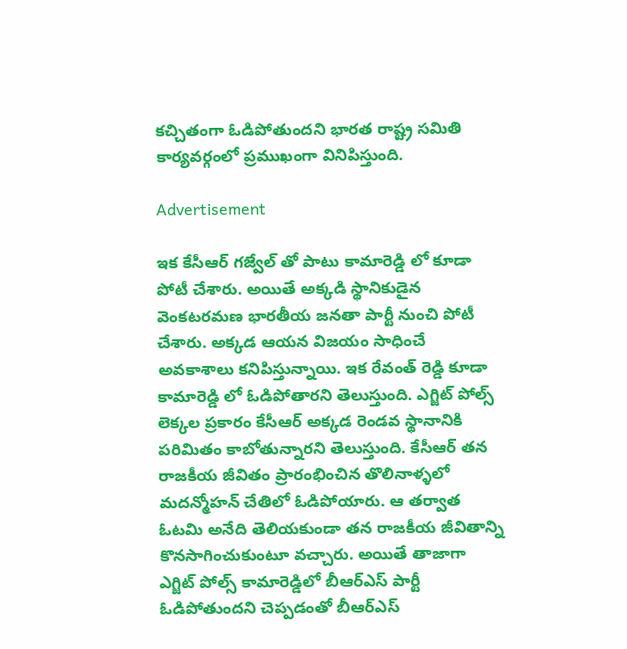కచ్చితంగా ఓడిపోతుందని భారత రాష్ట్ర సమితి కార్యవర్గంలో ప్రముఖంగా వినిపిస్తుంది.

Advertisement

ఇక కేసీఆర్ గజ్వేల్ తో పాటు కామారెడ్డి లో కూడా పోటీ చేశారు. అయితే అక్కడి స్థానికుడైన వెంకటరమణ భారతీయ జనతా పార్టీ నుంచి పోటీ చేశారు. అక్కడ ఆయన విజయం సాధించే అవకాశాలు కనిపిస్తున్నాయి. ఇక రేవంత్ రెడ్డి కూడా కామారెడ్డి లో ఓడిపోతారని తెలుస్తుంది. ఎగ్జిట్ పోల్స్ లెక్కల ప్రకారం కేసీఆర్ అక్కడ రెండవ స్థానానికి పరిమితం కాబోతున్నారని తెలుస్తుంది. కేసీఆర్ తన రాజకీయ జీవితం ప్రారంభించిన తొలినాళ్ళలో మదన్మోహన్ చేతిలో ఓడిపోయారు. ఆ తర్వాత ఓటమి అనేది తెలియకుండా తన రాజకీయ జీవితాన్ని కొనసాగించుకుంటూ వచ్చారు. అయితే తాజాగా ఎగ్జిట్ పోల్స్ కామారెడ్డిలో బీఆర్ఎస్ పార్టీ ఓడిపోతుందని చెప్పడంతో బీఆర్ఎస్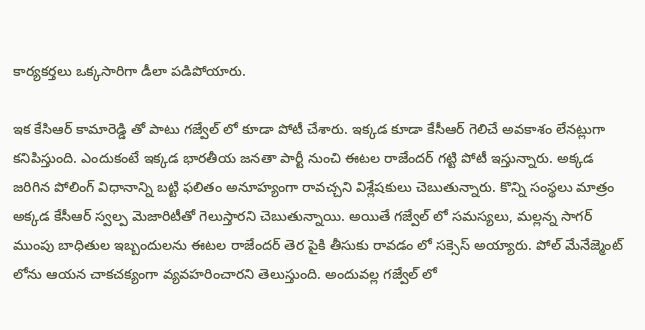కార్యకర్తలు ఒక్కసారిగా డీలా పడిపోయారు.

ఇక కేసిఆర్ కామారెడ్డి తో పాటు గజ్వేల్ లో కూడా పోటీ చేశారు. ఇక్కడ కూడా కేసీఆర్ గెలిచే అవకాశం లేనట్లుగా కనిపిస్తుంది. ఎందుకంటే ఇక్కడ భారతీయ జనతా పార్టీ నుంచి ఈటల రాజేందర్ గట్టి పోటీ ఇస్తున్నారు. అక్కడ జరిగిన పోలింగ్ విధానాన్ని బట్టి ఫలితం అనూహ్యంగా రావచ్చని విశ్లేషకులు చెబుతున్నారు. కొన్ని సంస్థలు మాత్రం అక్కడ కేసీఆర్ స్వల్ప మెజారిటీతో గెలుస్తారని చెబుతున్నాయి. అయితే గజ్వేల్ లో సమస్యలు, మల్లన్న సాగర్ ముంపు బాధితుల ఇబ్బందులను ఈటల రాజేందర్ తెర పైకి తీసుకు రావడం లో సక్సెస్ అయ్యారు. పోల్ మేనేజ్మెంట్ లోను ఆయన చాకచక్యంగా వ్యవహరించారని తెలుస్తుంది. అందువల్ల గజ్వేల్ లో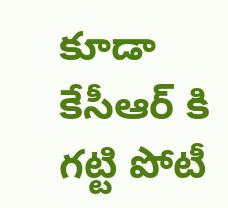కూడా కేసీఆర్ కి గట్టి పోటీ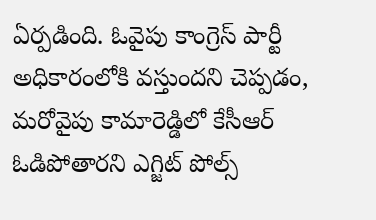ఏర్పడింది. ఓవైపు కాంగ్రెస్ పార్టీ అధికారంలోకి వస్తుందని చెప్పడం, మరోవైపు కామారెడ్డిలో కేసీఆర్ ఓడిపోతారని ఎగ్జిట్ పోల్స్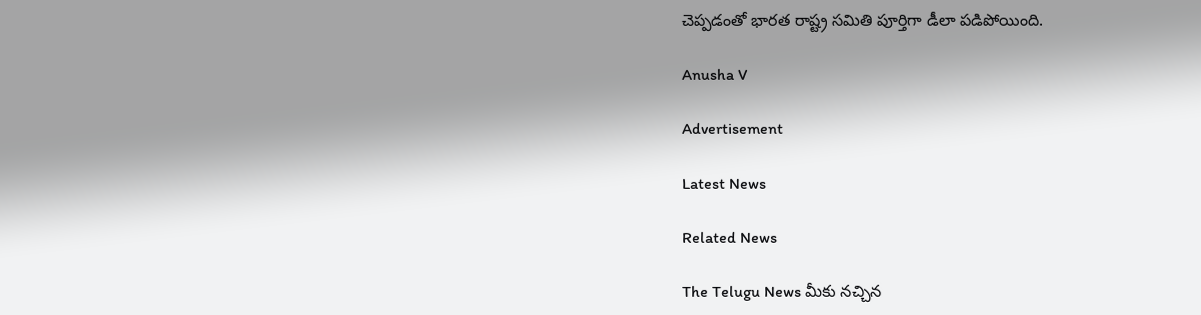చెప్పడంతో భారత రాష్ట్ర సమితి పూర్తిగా డీలా పడిపోయింది.

Anusha V

Advertisement

Latest News

Related News

The Telugu News మీకు నచ్చిన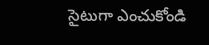సైటుగా ఎంచుకోండి